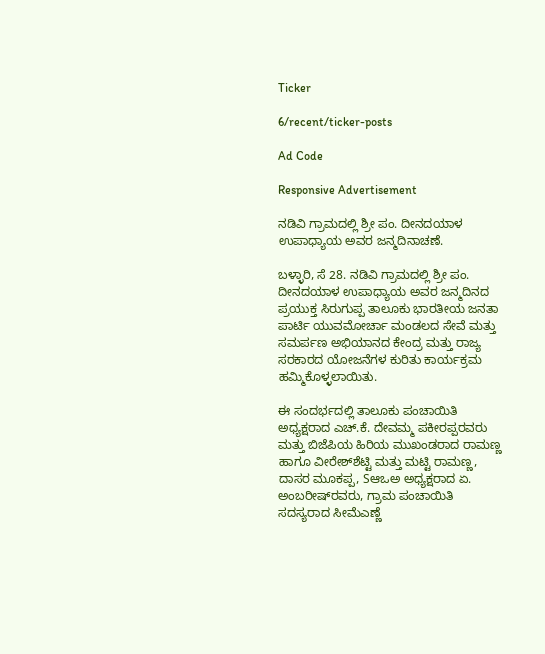Ticker

6/recent/ticker-posts

Ad Code

Responsive Advertisement

ನಡಿವಿ ಗ್ರಾಮದಲ್ಲಿ ಶ್ರೀ ಪಂ. ದೀನದಯಾಳ ಉಪಾಧ್ಯಾಯ ಅವರ ಜನ್ಮದಿನಾಚಣೆ.

ಬಳ್ಳಾರಿ, ಸೆ 28. ನಡಿವಿ ಗ್ರಾಮದಲ್ಲಿ ಶ್ರೀ ಪಂ. ದೀನದಯಾಳ ಉಪಾಧ್ಯಾಯ ಅವರ ಜನ್ಮದಿನದ ಪ್ರಯುಕ್ತ ಸಿರುಗುಪ್ಪ ತಾಲೂಕು ಭಾರತೀಯ ಜನತಾ ಪಾರ್ಟಿ ಯುವಮೋರ್ಚಾ ಮಂಡಲದ ಸೇವೆ ಮತ್ತು ಸಮರ್ಪಣ ಅಭಿಯಾನದ ಕೇಂದ್ರ ಮತ್ತು ರಾಜ್ಯ ಸರಕಾರದ ಯೋಜನೆಗಳ ಕುರಿತು ಕಾರ್ಯಕ್ರಮ ಹಮ್ಮಿಕೊಳ್ಳಲಾಯಿತು.

ಈ ಸಂದರ್ಭದಲ್ಲಿ ತಾಲೂಕು ಪಂಚಾಯಿತಿ ಅಧ್ಯಕ್ಷರಾದ ಎಚ್.ಕೆ. ದೇವಮ್ಮ ಪಕೀರಪ್ಪರವರು ಮತ್ತು ಬಿಜೆಪಿಯ ಹಿರಿಯ ಮುಖಂಡರಾದ ರಾಮಣ್ಣ ಹಾಗೂ ವೀರೇಶ್‌ಶೆಟ್ಟಿ ಮತ್ತು ಮಟ್ಟಿ ರಾಮಣ್ಣ, ದಾಸರ ಮೂಕಪ್ಪ, Sಆಒಅ ಅಧ್ಯಕ್ಷರಾದ ಏ. ಅಂಬರೀಷ್‌ರವರು, ಗ್ರಾಮ ಪಂಚಾಯಿತಿ ಸದಸ್ಯರಾದ ಸೀಮೆಎಣ್ಣೆ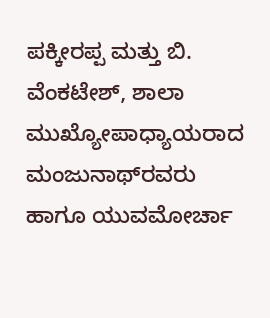ಪಕ್ಕೀರಪ್ಪ ಮತ್ತು ಬಿ. ವೆಂಕಟೇಶ್, ಶಾಲಾ ಮುಖ್ಯೋಪಾಧ್ಯಾಯರಾದ ಮಂಜುನಾಥ್‌ರವರು ಹಾಗೂ ಯುವಮೋರ್ಚಾ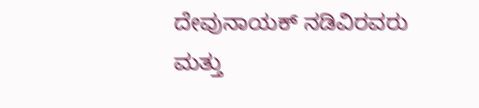ದೇವುನಾಯಕ್ ನಡಿವಿರವರು ಮತ್ತು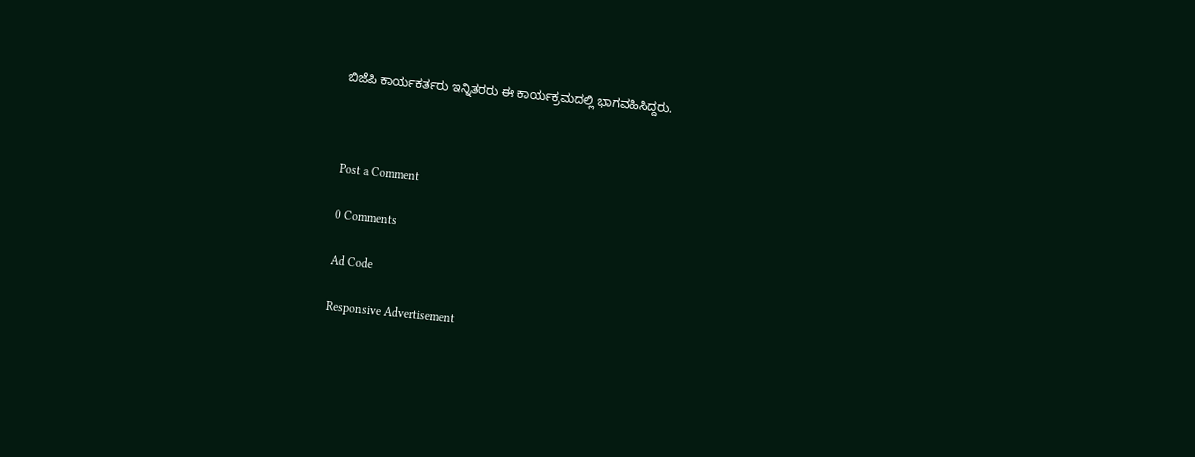ಬಿಜೆಪಿ ಕಾರ್ಯಕರ್ತರು ಇನ್ನಿತರರು ಈ ಕಾರ್ಯಕ್ರಮದಲ್ಲಿ ಭಾಗವಹಿಸಿದ್ದರು.



Post a Comment

0 Comments

Ad Code

Responsive Advertisement